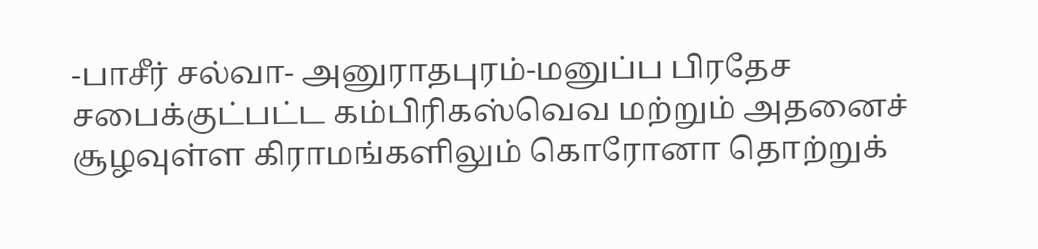-பாசீர் சல்வா- அனுராதபுரம்-மனுப்ப பிரதேச சபைக்குட்பட்ட கம்பிரிகஸ்வெவ மற்றும் அதனைச் சூழவுள்ள கிராமங்களிலும் கொரோனா தொற்றுக்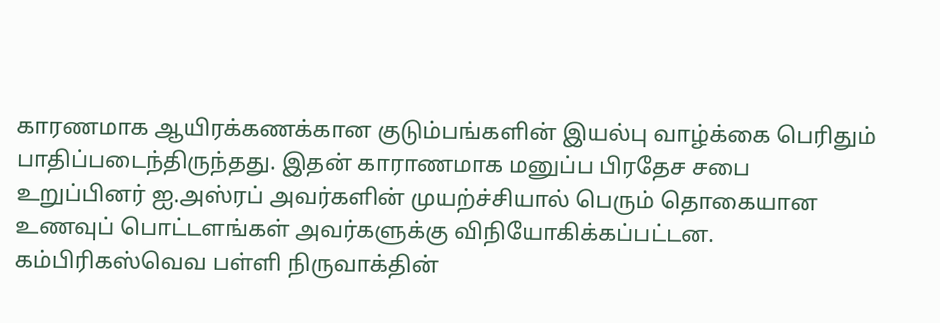காரணமாக ஆயிரக்கணக்கான குடும்பங்களின் இயல்பு வாழ்க்கை பெரிதும் பாதிப்படைந்திருந்தது. இதன் காராணமாக மனுப்ப பிரதேச சபை உறுப்பினர் ஐ.அஸ்ரப் அவர்களின் முயற்ச்சியால் பெரும் தொகையான உணவுப் பொட்டளங்கள் அவர்களுக்கு விநியோகிக்கப்பட்டன. கம்பிரிகஸ்வெவ பள்ளி நிருவாக்தின்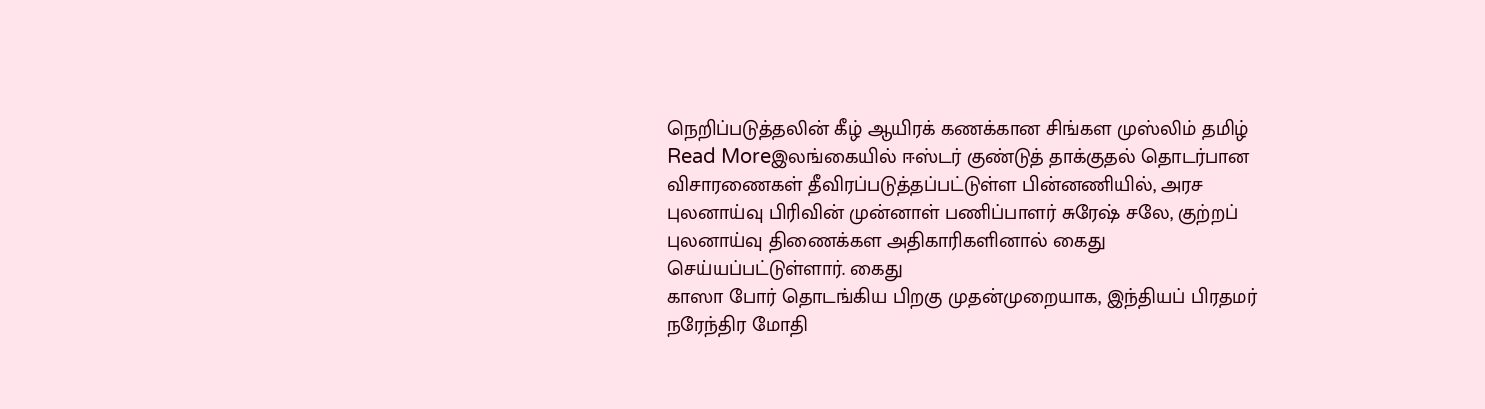நெறிப்படுத்தலின் கீழ் ஆயிரக் கணக்கான சிங்கள முஸ்லிம் தமிழ்
Read Moreஇலங்கையில் ஈஸ்டர் குண்டுத் தாக்குதல் தொடர்பான விசாரணைகள் தீவிரப்படுத்தப்பட்டுள்ள பின்னணியில், அரச புலனாய்வு பிரிவின் முன்னாள் பணிப்பாளர் சுரேஷ் சலே, குற்றப் புலனாய்வு திணைக்கள அதிகாரிகளினால் கைது செய்யப்பட்டுள்ளார். கைது
காஸா போர் தொடங்கிய பிறகு முதன்முறையாக, இந்தியப் பிரதமர் நரேந்திர மோதி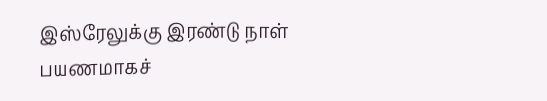இஸ்ரேலுக்கு இரண்டு நாள் பயணமாகச்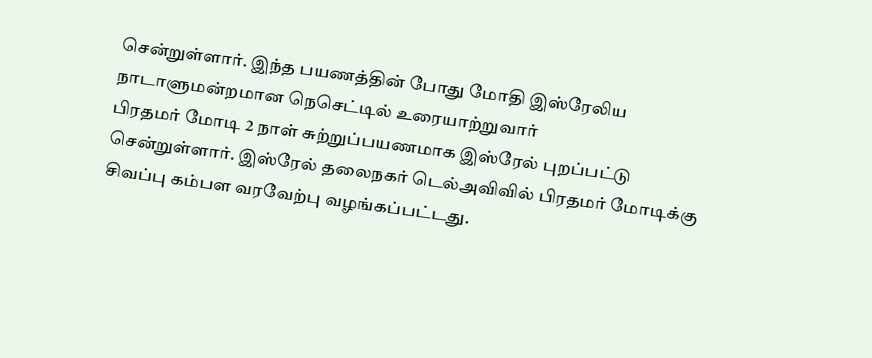சென்றுள்ளார். இந்த பயணத்தின் போது மோதி இஸ்ரேலிய நாடாளுமன்றமான நெசெட்டில் உரையாற்றுவார்
பிரதமர் மோடி 2 நாள் சுற்றுப்பயணமாக இஸ்ரேல் புறப்பட்டு சென்றுள்ளார். இஸ்ரேல் தலைநகர் டெல்அவிவில் பிரதமர் மோடிக்கு சிவப்பு கம்பள வரவேற்பு வழங்கப்பட்டது.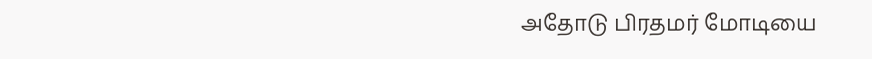அதோடு பிரதமர் மோடியை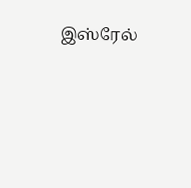இஸ்ரேல்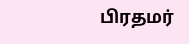பிரதமர்